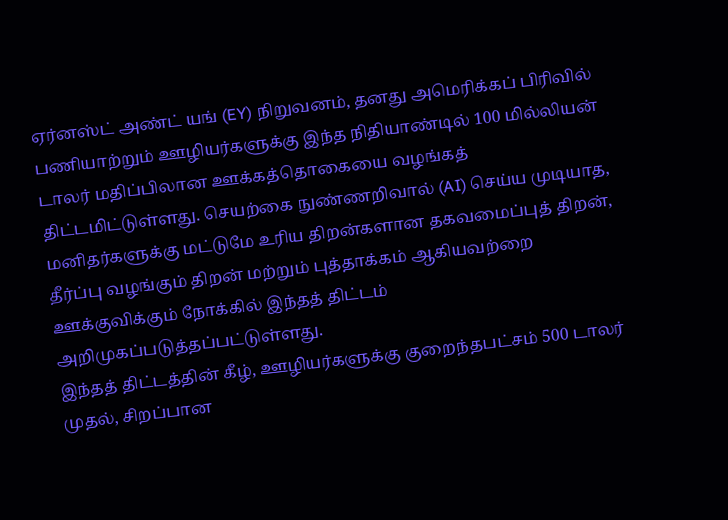ஏர்னஸ்ட் அண்ட் யங் (EY) நிறுவனம், தனது அமெரிக்கப் பிரிவில் பணியாற்றும் ஊழியர்களுக்கு இந்த நிதியாண்டில் 100 மில்லியன் டாலர் மதிப்பிலான ஊக்கத்தொகையை வழங்கத் திட்டமிட்டுள்ளது. செயற்கை நுண்ணறிவால் (AI) செய்ய முடியாத, மனிதர்களுக்கு மட்டுமே உரிய திறன்களான தகவமைப்புத் திறன், தீர்ப்பு வழங்கும் திறன் மற்றும் புத்தாக்கம் ஆகியவற்றை ஊக்குவிக்கும் நோக்கில் இந்தத் திட்டம் அறிமுகப்படுத்தப்பட்டுள்ளது.
இந்தத் திட்டத்தின் கீழ், ஊழியர்களுக்கு குறைந்தபட்சம் 500 டாலர் முதல், சிறப்பான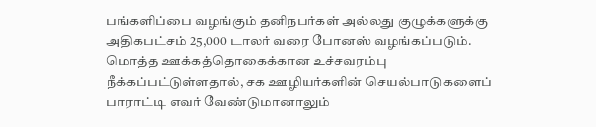பங்களிப்பை வழங்கும் தனிநபர்கள் அல்லது குழுக்களுக்கு அதிகபட்சம் 25,000 டாலர் வரை போனஸ் வழங்கப்படும். மொத்த ஊக்கத்தொகைக்கான உச்சவரம்பு நீக்கப்பட்டுள்ளதால், சக ஊழியர்களின் செயல்பாடுகளைப் பாராட்டி எவர் வேண்டுமானாலும்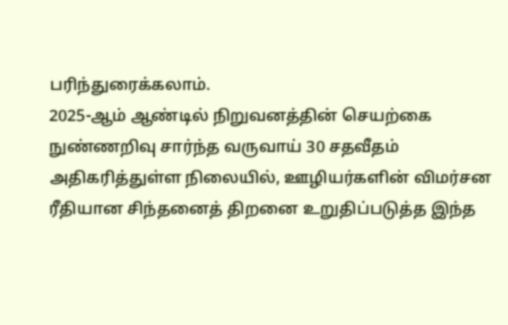பரிந்துரைக்கலாம்.
2025-ஆம் ஆண்டில் நிறுவனத்தின் செயற்கை நுண்ணறிவு சார்ந்த வருவாய் 30 சதவீதம் அதிகரித்துள்ள நிலையில், ஊழியர்களின் விமர்சன ரீதியான சிந்தனைத் திறனை உறுதிப்படுத்த இந்த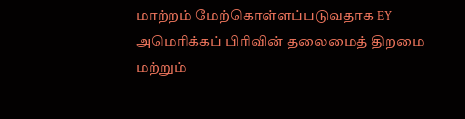மாற்றம் மேற்கொள்ளப்படுவதாக EY அமெரிக்கப் பிரிவின் தலைமைத் திறமை மற்றும்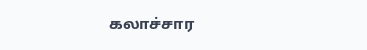கலாச்சார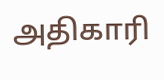அதிகாரி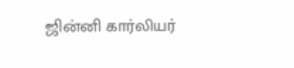ஜின்னி கார்லியர்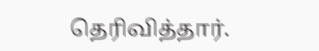தெரிவித்தார்.